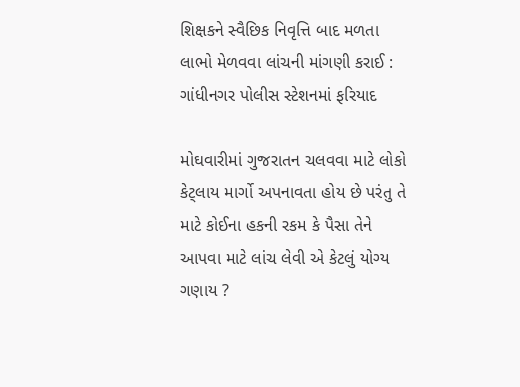શિક્ષકને સ્વૈછિક નિવૃત્તિ બાદ મળતા લાભો મેળવવા લાંચની માંગણી કરાઈ : ગાંધીનગર પોલીસ સ્ટેશનમાં ફરિયાદ

મોઘવારીમાં ગુજરાતન ચલવવા માટે લોકો કેટ્લાય માર્ગો અપનાવતા હોય છે પરંતુ તે માટે કોઈના હકની રકમ કે પૈસા તેને આપવા માટે લાંચ લેવી એ કેટલું યોગ્ય ગણાય ?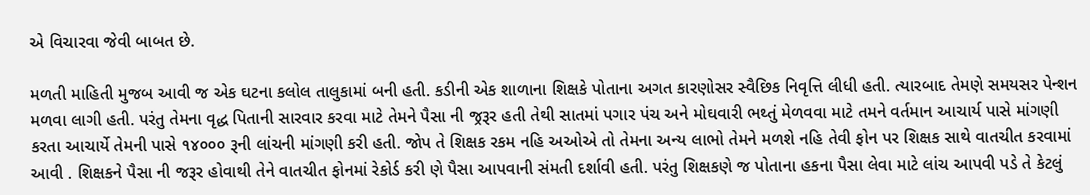એ વિચારવા જેવી બાબત છે.

મળતી માહિતી મુજબ આવી જ એક ઘટના કલોલ તાલુકામાં બની હતી. કડીની એક શાળાના શિક્ષકે પોતાના અગત કારણોસર સ્વૈછિક નિવૃત્તિ લીધી હતી. ત્યારબાદ તેમણે સમયસર પેન્શન મળવા લાગી હતી. પરંતુ તેમના વૃદ્ધ પિતાની સારવાર કરવા માટે તેમને પૈસા ની જ્રરૂર હતી તેથી સાતમાં પગાર પંચ અને મોઘવારી ભથ્તું મેળવવા માટે તમને વર્તમાન આચાર્ય પાસે માંગણી કરતા આચાર્યે તેમની પાસે ૧૪૦૦૦ રૂની લાંચની માંગણી કરી હતી. જોપ તે શિક્ષક રકમ નહિ અઓએ તો તેમના અન્ય લાભો તેમને મળશે નહિ તેવી ફોન પર શિક્ષક સાથે વાતચીત કરવામાં આવી . શિક્ષકને પૈસા ની જરૂર હોવાથી તેને વાતચીત ફોનમાં રેકોર્ડ કરી ણે પૈસા આપવાની સંમતી દર્શાવી હતી. પરંતુ શિક્ષકણે જ પોતાના હકના પૈસા લેવા માટે લાંચ આપવી પડે તે કેટલું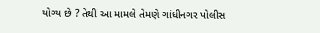યોગ્ય છે ? તેથી આ મામલે તેમણે ગાંધીનગર પોલીસ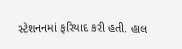સ્ટેશનનમાં ફરિયાદ કરી હતી. હાલ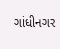ગાંધીનગર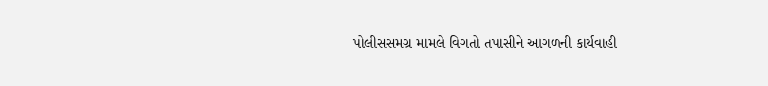પોલીસસમગ્ર મામલે વિગતો તપાસીને આગળની કાર્યવાહી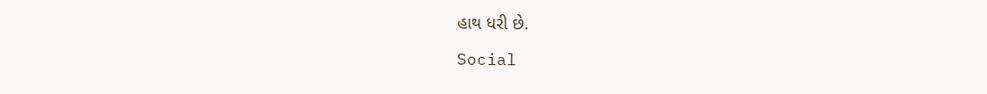હાથ ધરી છે.

Social